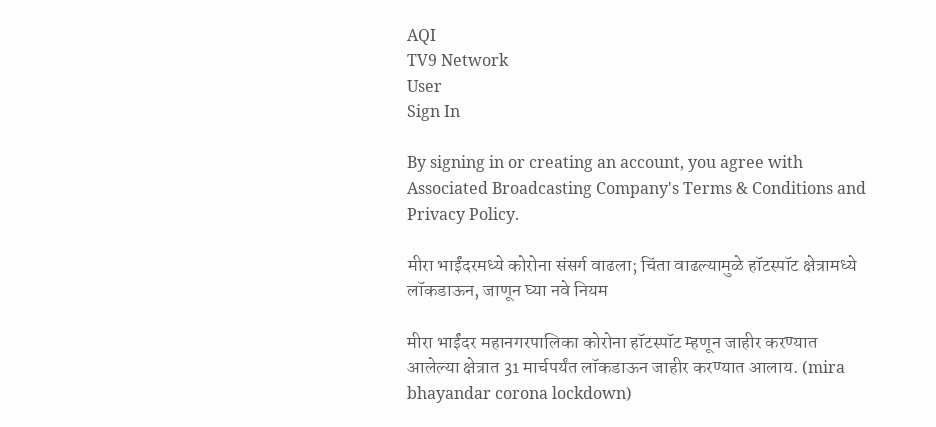AQI
TV9 Network
User
Sign In

By signing in or creating an account, you agree with Associated Broadcasting Company's Terms & Conditions and Privacy Policy.

मीरा भाईंदरमध्ये कोरोना संसर्ग वाढला; चिंता वाढल्यामुळे हॉटस्पॉट क्षेत्रामध्ये लॉकडाऊन, जाणून घ्या नवे नियम

मीरा भाईंदर महानगरपालिका कोरोना हॉटस्पॉट म्हणून जाहीर करण्यात आलेल्या क्षेत्रात 31 मार्चपर्यंत लॉकडाऊन जाहीर करण्यात आलाय. (mira bhayandar corona lockdown)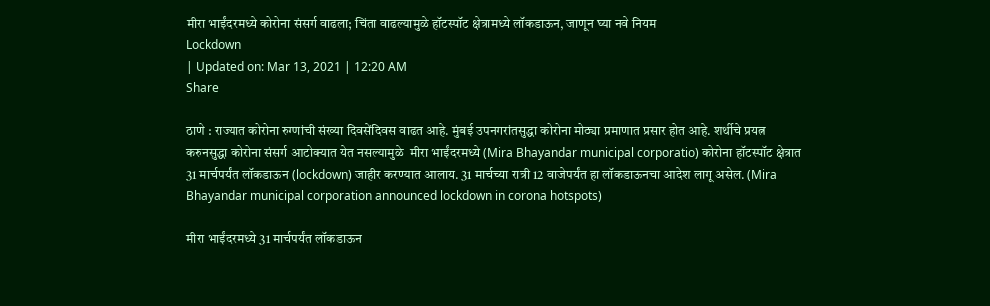मीरा भाईंदरमध्ये कोरोना संसर्ग वाढला; चिंता वाढल्यामुळे हॉटस्पॉट क्षेत्रामध्ये लॉकडाऊन, जाणून घ्या नवे नियम
Lockdown
| Updated on: Mar 13, 2021 | 12:20 AM
Share

ठाणे : राज्यात कोरोना रुग्णांची संख्या दिवसेंदिवस वाढत आहे. मुंबई उपनगरांतसुद्धा कोरोना मोठ्या प्रमाणात प्रसार होत आहे. शर्थीचे प्रयत्न करुनसुद्धा कोरोना संसर्ग आटोक्यात येत नसल्यामुळे  मीरा भाईंदरमध्ये (Mira Bhayandar municipal corporatio) कोरोना हॉटस्पॉट क्षेत्रात 31 मार्चपर्यंत लॉकडाऊन (lockdown) जाहीर करण्यात आलाय. 31 मार्चच्या रात्री 12 वाजेपर्यंत हा लॉकडाऊनचा आदेश लागू असेल. (Mira Bhayandar municipal corporation announced lockdown in corona hotspots)

मीरा भाईंदरमध्ये 31 मार्चपर्यंत लॉकडाऊन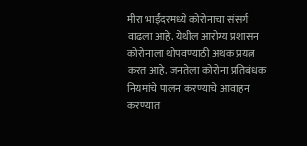मीरा भाईंदरमध्ये कोरोनाचा संसर्ग वाढला आहे. येथील आरोग्य प्रशासन कोरोनाला थोपवण्याठी अथक प्रयत्न करत आहे. जनतेला कोरोना प्रतिबंधक नियमांचे पालन करण्याचे आवाहन करण्यात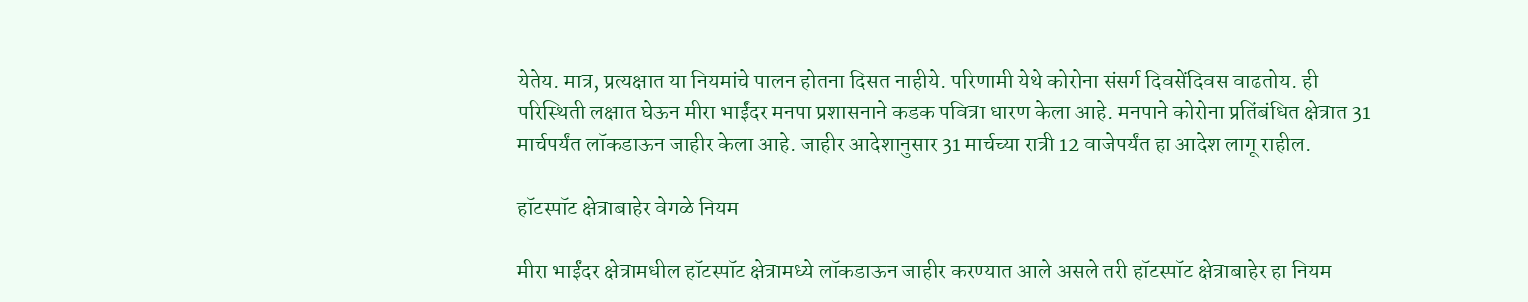येतेय. मात्र, प्रत्यक्षात या नियमांचे पालन होतना दिसत नाहीये. परिणामी येथे कोरोना संसर्ग दिवसेंदिवस वाढतोय. ही परिस्थिती लक्षात घेऊन मीरा भाईंदर मनपा प्रशासनाने कडक पवित्रा धारण केला आहे. मनपाने कोरोना प्रतिंबंधित क्षेत्रात 31 मार्चपर्यंत लॉकडाऊन जाहीर केला आहे. जाहीर आदेशानुसार 31 मार्चच्या रात्री 12 वाजेपर्यंत हा आदेश लागू राहील.

हॉटस्पॉट क्षेत्राबाहेर वेगळे नियम

मीरा भाईंदर क्षेत्रामधील हॉटस्पॉट क्षेत्रामध्ये लॉकडाऊन जाहीर करण्यात आले असले तरी हॉटस्पॉट क्षेत्राबाहेर हा नियम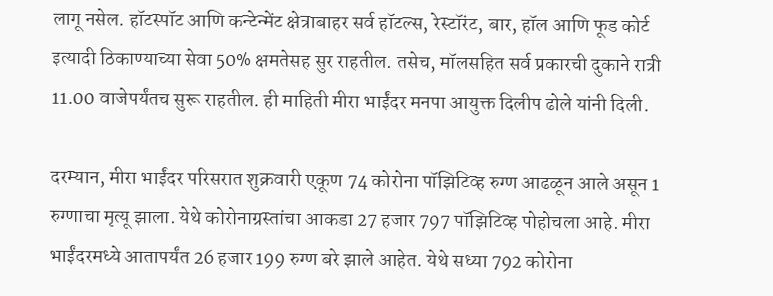लागू नसेल. हॉटस्पॉट आणि कन्टेन्मेंट क्षेत्राबाहर सर्व हॉटल्स, रेस्टॉरंट, बार, हॉल आणि फूड कोर्ट इत्यादी ठिकाण्याच्या सेवा 50% क्षमतेसह सुर राहतील. तसेच, मॉलसहित सर्व प्रकारची दुकाने रात्री 11.00 वाजेपर्यंतच सुरू राहतील. ही माहिती मीरा भाईंदर मनपा आयुक्त दिलीप ढोले यांनी दिली.

दरम्यान, मीरा भाईंदर परिसरात शुक्रवारी एकूण 74 कोरोना पॉझिटिव्ह रुग्ण आढळून आले असून 1 रुग्णाचा मृत्यू झाला. येथे कोरोनाग्रस्तांचा आकडा 27 हजार 797 पॉझिटिव्ह पोहोचला आहे. मीरा भाईंदरमध्ये आतापर्यंत 26 हजार 199 रुग्ण बरे झाले आहेत. येथे सध्या 792 कोरोना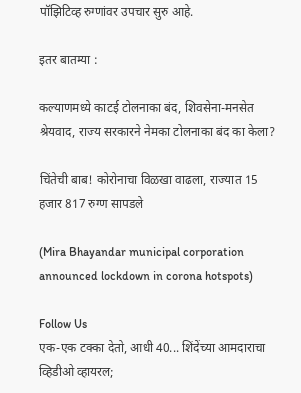पॉझिटिव्ह रुग्णांवर उपचार सुरु आहे.

इतर बातम्या :

कल्याणमध्ये काटई टोलनाका बंद, शिवसेना-मनसेत श्रेयवाद, राज्य सरकारने नेमका टोलनाका बंद का केला?

चिंतेची बाब! कोरोनाचा विळखा वाढला, राज्यात 15 हजार 817 रुग्ण सापडले

(Mira Bhayandar municipal corporation announced lockdown in corona hotspots)

Follow Us
एक-एक टक्का देतो, आधी 40... शिंदेंच्या आमदाराचा व्हिडीओ व्हायरल;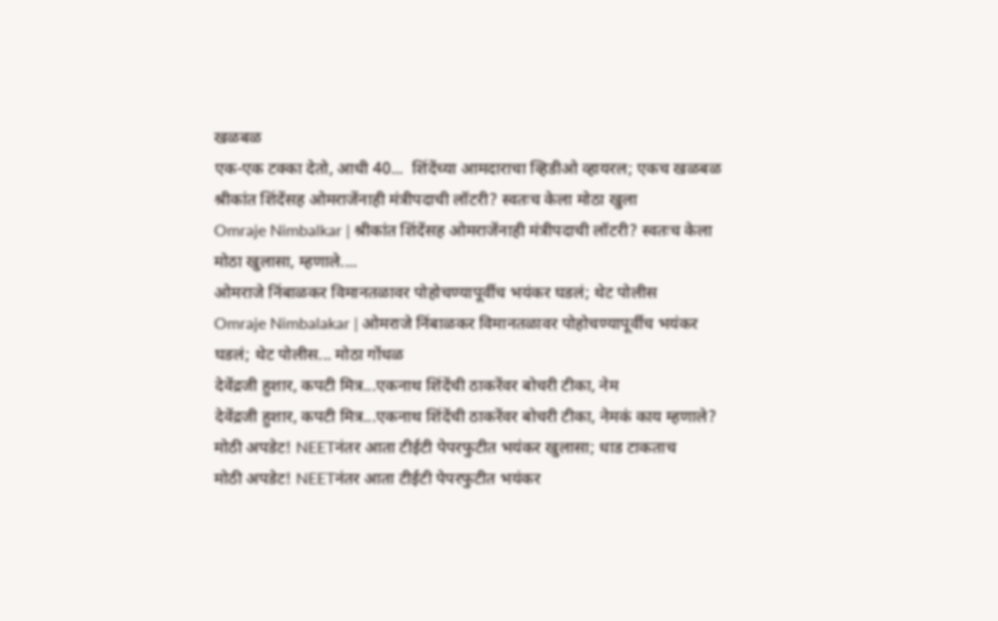खळबळ
एक-एक टक्का देतो, आधी 40...  शिंदेंच्या आमदाराचा व्हिडीओ व्हायरल; एकच खळबळ
श्रीकांत शिंदेंसह ओमराजेंनाही मंत्रीपदाची लॉटरी? स्वतःच केला मोठा खुला
Omraje Nimbalkar | श्रीकांत शिंदेंसह ओमराजेंनाही मंत्रीपदाची लॉटरी? स्वतःच केला मोठा खुलासा, म्हणाले....
ओमराजे निंबाळकर विमानतळावर पोहोचण्यापूर्वीच भयंकर घडलं; थेट पोलीस
Omraje Nimbalakar | ओमराजे निंबाळकर विमानतळावर पोहोचण्यापूर्वीच भयंकर घडलं; थेट पोलीस... मोठा गोंधळ
देवेंद्रजी हुशार, कपटी मित्र...एकनाथ शिंदेंची ठाकरेंवर बोचरी टीका, नेम
देवेंद्रजी हुशार, कपटी मित्र...एकनाथ शिंदेंची ठाकरेंवर बोचरी टीका, नेमकं काय म्हणाले?
मोठी अपडेट! NEETनंतर आता टीईटी पेपरफुटीत भयंकर खुलासा; धाड टाकताच
मोठी अपडेट! NEETनंतर आता टीईटी पेपरफुटीत भयंकर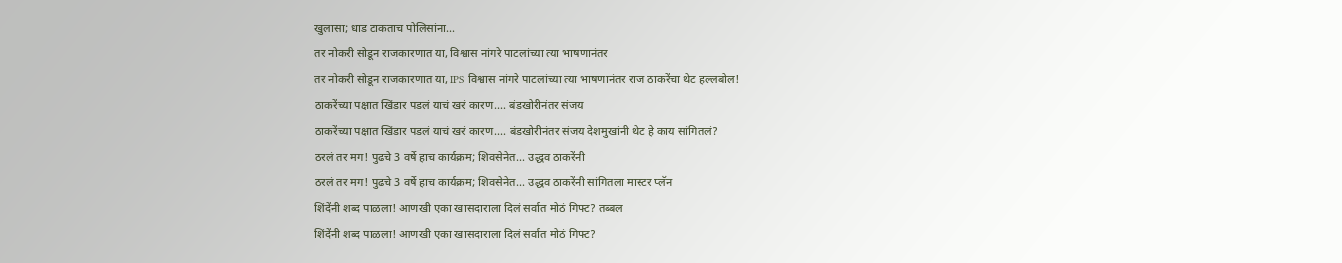खुलासा; धाड टाकताच पोलिसांना...
तर नोकरी सोडून राजकारणात या, विश्वास नांगरे पाटलांच्या त्या भाषणानंतर
तर नोकरी सोडून राजकारणात या, IPS विश्वास नांगरे पाटलांच्या त्या भाषणानंतर राज ठाकरेंचा थेट हल्लबोल!
ठाकरेंच्या पक्षात खिंडार पडलं याचं खरं कारण.... बंडखोरीनंतर संजय
ठाकरेंच्या पक्षात खिंडार पडलं याचं खरं कारण.... बंडखोरीनंतर संजय देशमुखांनी थेट हे काय सांगितलं?
ठरलं तर मग! पुढचे 3 वर्षे हाच कार्यक्रम; शिवसेनेत... उद्धव ठाकरेंनी
ठरलं तर मग! पुढचे 3 वर्षे हाच कार्यक्रम; शिवसेनेत... उद्धव ठाकरेंनी सांगितला मास्टर प्लॅन
शिंदेंनी शब्द पाळला! आणखी एका खासदाराला दिलं सर्वात मोठं गिफ्ट? तब्बल
शिंदेंनी शब्द पाळला! आणखी एका खासदाराला दिलं सर्वात मोठं गिफ्ट?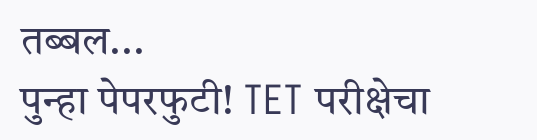तब्बल...
पुन्हा पेपरफुटी! TET परीक्षेचा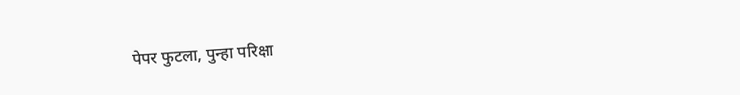पेपर फुटला, पुन्हा परिक्षा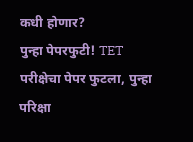कधी होणार?
पुन्हा पेपरफुटी! TET परीक्षेचा पेपर फुटला, पुन्हा परिक्षा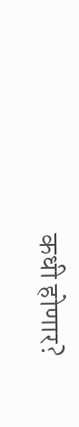कधी होणार?